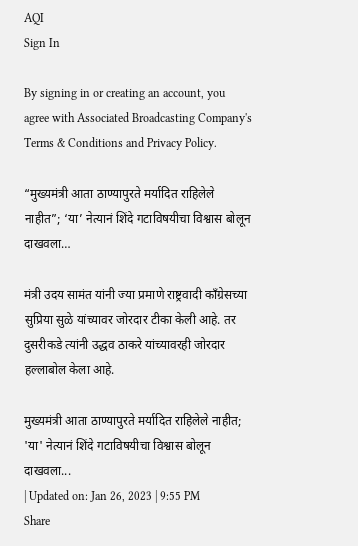AQI
Sign In

By signing in or creating an account, you agree with Associated Broadcasting Company's Terms & Conditions and Privacy Policy.

“मुख्यमंत्री आता ठाण्यापुरते मर्यादित राहिलेले नाहीत”; ‘या’ नेत्यानं शिंदे गटाविषयीचा विश्वास बोलून दाखवला…

मंत्री उदय सामंत यांनी ज्या प्रमाणे राष्ट्रवादी काँग्रेसच्या सुप्रिया सुळे यांच्यावर जोरदार टीका केली आहे. तर दुसरीकडे त्यांनी उद्धव ठाकरे यांच्यावरही जोरदार हल्लाबोल केला आहे.

मुख्यमंत्री आता ठाण्यापुरते मर्यादित राहिलेले नाहीत; 'या' नेत्यानं शिंदे गटाविषयीचा विश्वास बोलून दाखवला...
| Updated on: Jan 26, 2023 | 9:55 PM
Share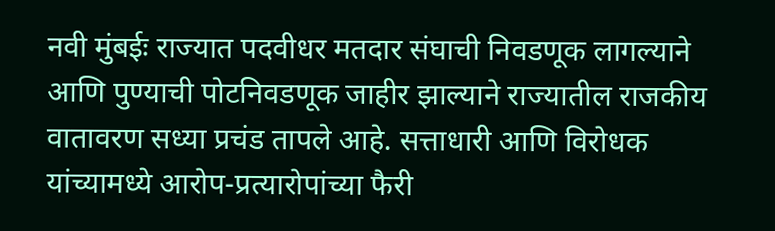नवी मुंबईः राज्यात पदवीधर मतदार संघाची निवडणूक लागल्याने आणि पुण्याची पोटनिवडणूक जाहीर झाल्याने राज्यातील राजकीय वातावरण सध्या प्रचंड तापले आहे. सत्ताधारी आणि विरोधक यांच्यामध्ये आरोप-प्रत्यारोपांच्या फैरी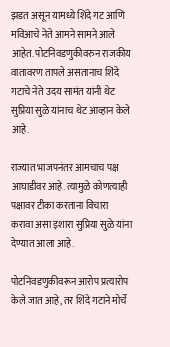झडत असून यामध्ये शिंदे गट आणि मविआचे नेते आमने सामने आले आहेत. पोटनिवडणुकीवरुन राजकीय वातावरण तापले असतानाच शिंदे गटाचे नेते उदय सामंत यांनी थेट सुप्रिया सुळे यांनाच थेट आव्हान केले आहे.

राज्यात भाजपनंतर आमचाच पक्ष आघाडीवर आहे. त्यामुळे कोणत्याही पक्षावर टीका करताना विचारा करावा असा इशारा सुप्रिया सुळे यांना देण्यात आला आहे.

पोटनिवडणुकीवरून आरोप प्रत्यारोप केले जात आहे, तर शिंदे गटाने मोर्चे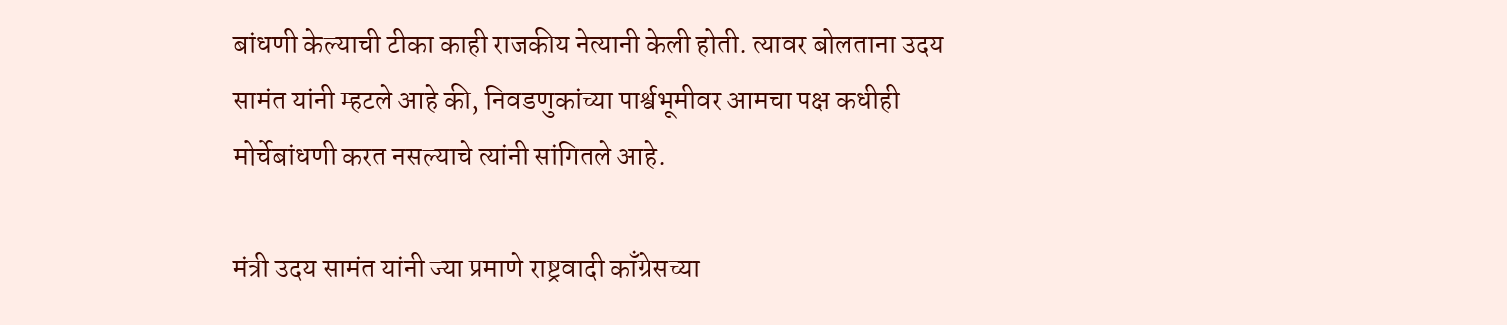बांधणी केल्याची टीका काही राजकीय नेत्यानी केली होती. त्यावर बोलताना उदय सामंत यांनी म्हटले आहे की, निवडणुकांच्या पार्श्वभूमीवर आमचा पक्ष कधीही मोर्चेबांधणी करत नसल्याचे त्यांनी सांगितले आहे.

मंत्री उदय सामंत यांनी ज्या प्रमाणे राष्ट्रवादी काँग्रेसच्या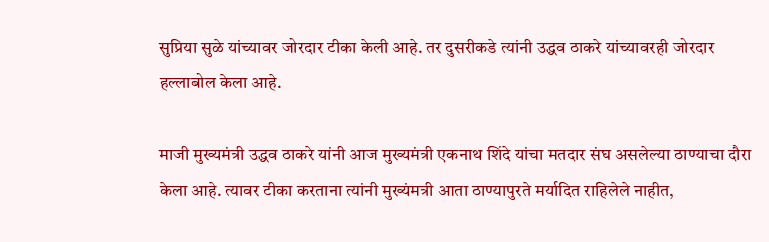सुप्रिया सुळे यांच्यावर जोरदार टीका केली आहे. तर दुसरीकडे त्यांनी उद्धव ठाकरे यांच्यावरही जोरदार हल्लाबोल केला आहे.

माजी मुख्यमंत्री उद्धव ठाकरे यांनी आज मुख्यमंत्री एकनाथ शिंदे यांचा मतदार संघ असलेल्या ठाण्याचा दौरा केला आहे. त्यावर टीका करताना त्यांनी मुख्यंमत्री आता ठाण्यापुरते मर्यादित राहिलेले नाहीत,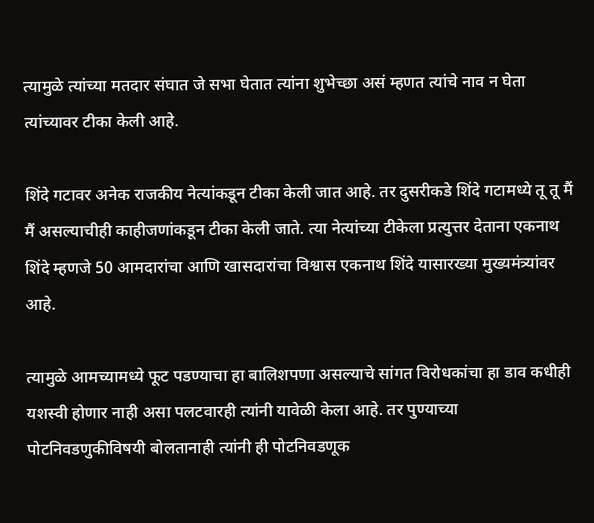त्यामुळे त्यांच्या मतदार संघात जे सभा घेतात त्यांना शुभेच्छा असं म्हणत त्यांचे नाव न घेता त्यांच्यावर टीका केली आहे.

शिंदे गटावर अनेक राजकीय नेत्यांकडून टीका केली जात आहे. तर दुसरीकडे शिंदे गटामध्ये तू तू मैं मैं असल्याचीही काहीजणांकडून टीका केली जाते. त्या नेत्यांच्या टीकेला प्रत्युत्तर देताना एकनाथ शिंदे म्हणजे 50 आमदारांचा आणि खासदारांचा विश्वास एकनाथ शिंदे यासारख्या मुख्यमंत्र्यांवर आहे.

त्यामुळे आमच्यामध्ये फूट पडण्याचा हा बालिशपणा असल्याचे सांगत विरोधकांचा हा डाव कधीही यशस्वी होणार नाही असा पलटवारही त्यांनी यावेळी केला आहे. तर पुण्याच्या पोटनिवडणुकीविषयी बोलतानाही त्यांनी ही पोटनिवडणूक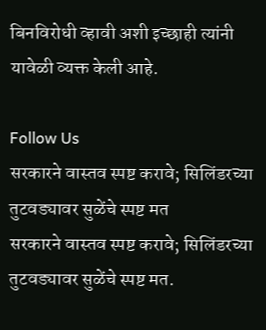बिनविरोधी व्हावी अशी इच्छाही त्यांनी यावेळी व्यक्त केली आहे.

Follow Us
सरकारने वास्तव स्पष्ट करावे; सिलिंडरच्या तुटवड्यावर सुळेंचे स्पष्ट मत
सरकारने वास्तव स्पष्ट करावे; सिलिंडरच्या तुटवड्यावर सुळेंचे स्पष्ट मत.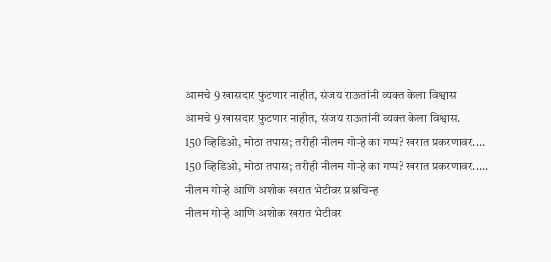आमचे 9 खासदार फुटणार नाहीत, संजय राऊतांनी व्यक्त केला विश्वास
आमचे 9 खासदार फुटणार नाहीत, संजय राऊतांनी व्यक्त केला विश्वास.
150 व्हिडिओ, मोठा तपास; तरीही नीलम गोऱ्हे का गप्प? खरात प्रकरणावर....
150 व्हिडिओ, मोठा तपास; तरीही नीलम गोऱ्हे का गप्प? खरात प्रकरणावर.....
नीलम गोऱ्हे आणि अशोक खरात भेटीवर प्रश्नचिन्ह
नीलम गोऱ्हे आणि अशोक खरात भेटीवर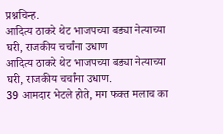प्रश्नचिन्ह.
आदित्य ठाकरे थेट भाजपच्या बड्या नेत्याच्या घरी, राजकीय चर्चांना उधाण
आदित्य ठाकरे थेट भाजपच्या बड्या नेत्याच्या घरी, राजकीय चर्चांना उधाण.
39 आमदार भेटले होते, मग फक्त मलाच का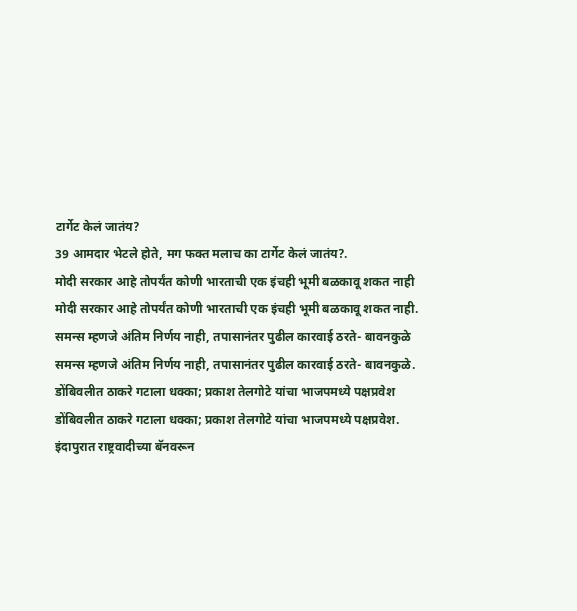टार्गेट केलं जातंय?
39 आमदार भेटले होते, मग फक्त मलाच का टार्गेट केलं जातंय?.
मोदी सरकार आहे तोपर्यंत कोणी भारताची एक इंचही भूमी बळकावू शकत नाही
मोदी सरकार आहे तोपर्यंत कोणी भारताची एक इंचही भूमी बळकावू शकत नाही.
समन्स म्हणजे अंतिम निर्णय नाही, तपासानंतर पुढील कारवाई ठरते- बावनकुळे
समन्स म्हणजे अंतिम निर्णय नाही, तपासानंतर पुढील कारवाई ठरते- बावनकुळे.
डोंबिवलीत ठाकरे गटाला धक्का; प्रकाश तेलगोटे यांचा भाजपमध्ये पक्षप्रवेश
डोंबिवलीत ठाकरे गटाला धक्का; प्रकाश तेलगोटे यांचा भाजपमध्ये पक्षप्रवेश.
इंदापुरात राष्ट्रवादीच्या बॅनवरून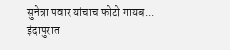सुनेत्रा पवार यांचाच फोटो गायब...
इंदापुरात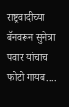राष्ट्रवादीच्या बॅनवरून सुनेत्रा पवार यांचाच फोटो गायब....